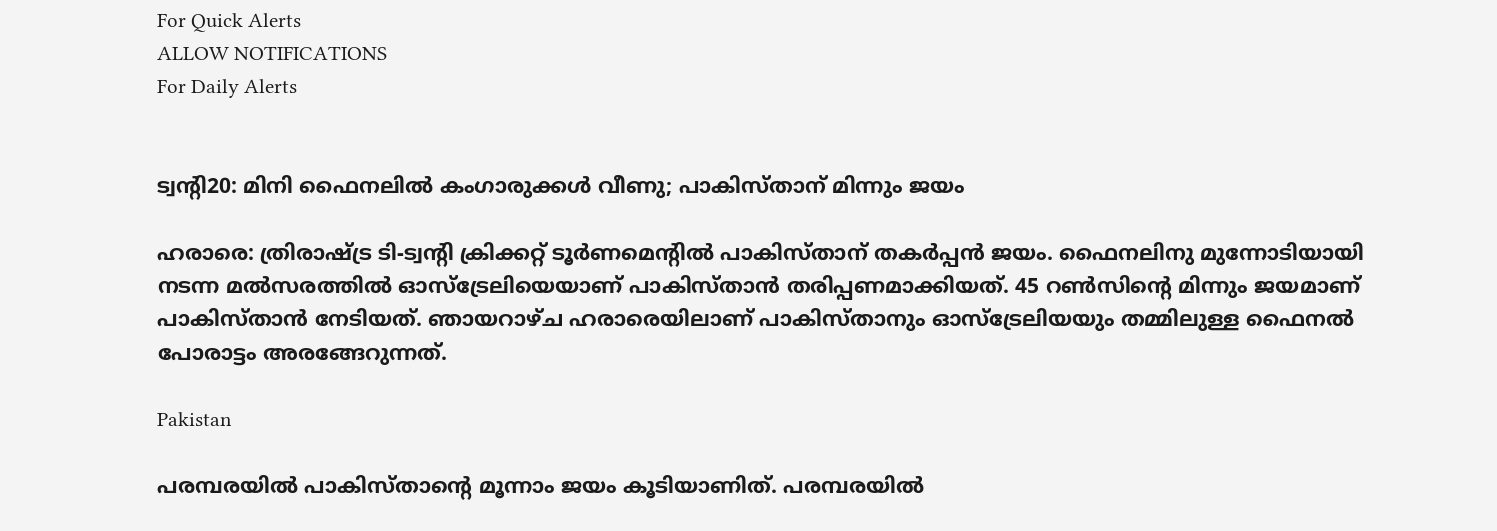For Quick Alerts
ALLOW NOTIFICATIONS
For Daily Alerts


ട്വന്റി20: മിനി ഫൈനലില്‍ കംഗാരുക്കള്‍ വീണു; പാകിസ്താന് മിന്നും ജയം

ഹരാരെ: ത്രിരാഷ്ട്ര ടി-ട്വന്റി ക്രിക്കറ്റ് ടൂര്‍ണമെന്റില്‍ പാകിസ്താന് തകര്‍പ്പന്‍ ജയം. ഫൈനലിനു മുന്നോടിയായി നടന്ന മല്‍സരത്തില്‍ ഓസ്‌ട്രേലിയെയാണ് പാകിസ്താന്‍ തരിപ്പണമാക്കിയത്. 45 റണ്‍സിന്റെ മിന്നും ജയമാണ് പാകിസ്താന്‍ നേടിയത്. ഞായറാഴ്ച ഹരാരെയിലാണ് പാകിസ്താനും ഓസ്‌ട്രേലിയയും തമ്മിലുള്ള ഫൈനല്‍ പോരാട്ടം അരങ്ങേറുന്നത്.

Pakistan

പരമ്പരയില്‍ പാകിസ്താന്റെ മൂന്നാം ജയം കൂടിയാണിത്. പരമ്പരയില്‍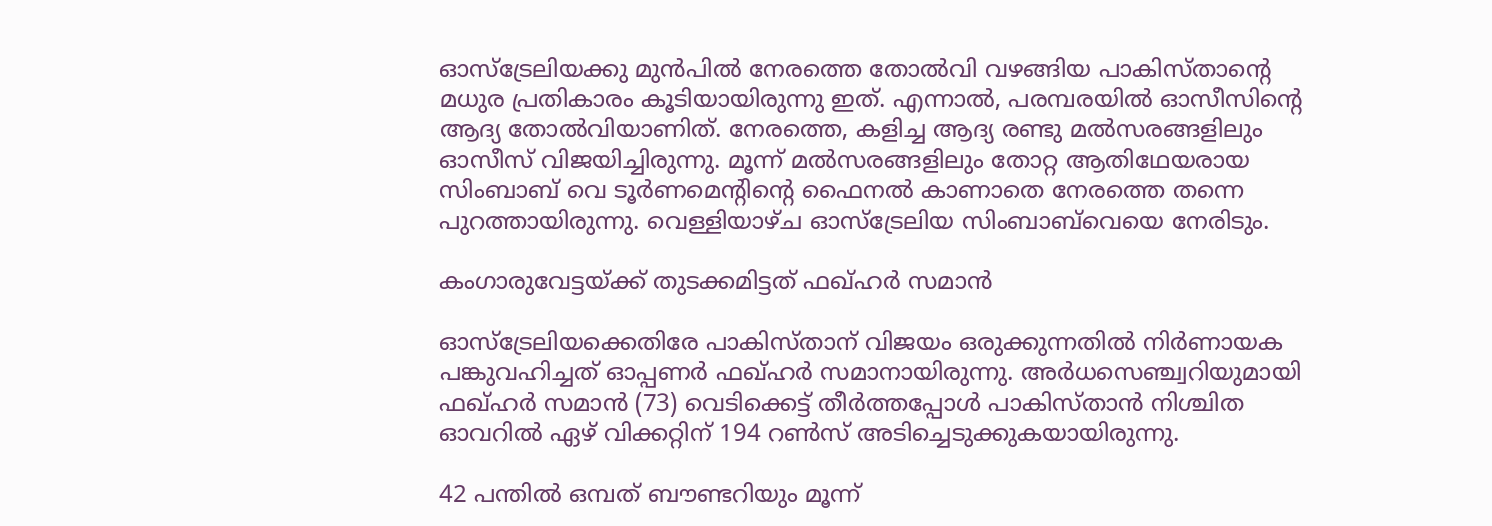ഓസ്‌ട്രേലിയക്കു മുന്‍പില്‍ നേരത്തെ തോല്‍വി വഴങ്ങിയ പാകിസ്താന്റെ മധുര പ്രതികാരം കൂടിയായിരുന്നു ഇത്. എന്നാല്‍, പരമ്പരയില്‍ ഓസീസിന്റെ ആദ്യ തോല്‍വിയാണിത്. നേരത്തെ, കളിച്ച ആദ്യ രണ്ടു മല്‍സരങ്ങളിലും ഓസീസ് വിജയിച്ചിരുന്നു. മൂന്ന് മല്‍സരങ്ങളിലും തോറ്റ ആതിഥേയരായ സിംബാബ് വെ ടൂര്‍ണമെന്റിന്റെ ഫൈനല്‍ കാണാതെ നേരത്തെ തന്നെ പുറത്തായിരുന്നു. വെള്ളിയാഴ്ച ഓസ്‌ട്രേലിയ സിംബാബ്‌വെയെ നേരിടും.

കംഗാരുവേട്ടയ്ക്ക് തുടക്കമിട്ടത് ഫഖ്ഹര്‍ സമാന്‍

ഓസ്‌ട്രേലിയക്കെതിരേ പാകിസ്താന് വിജയം ഒരുക്കുന്നതില്‍ നിര്‍ണായക പങ്കുവഹിച്ചത് ഓപ്പണര്‍ ഫഖ്ഹര്‍ സമാനായിരുന്നു. അര്‍ധസെഞ്ച്വറിയുമായി ഫഖ്ഹര്‍ സമാന്‍ (73) വെടിക്കെട്ട് തീര്‍ത്തപ്പോള്‍ പാകിസ്താന്‍ നിശ്ചിത ഓവറില്‍ ഏഴ് വിക്കറ്റിന് 194 റണ്‍സ് അടിച്ചെടുക്കുകയായിരുന്നു.

42 പന്തില്‍ ഒമ്പത് ബൗണ്ടറിയും മൂന്ന്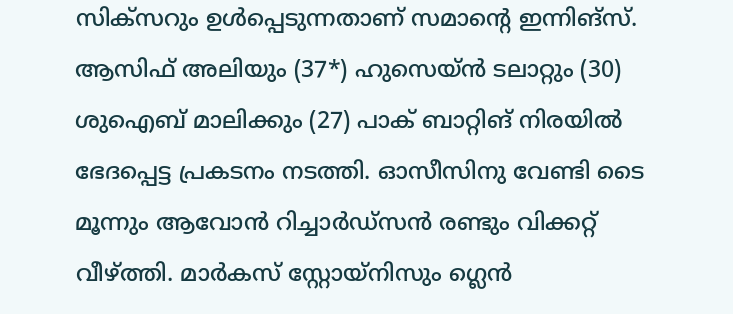സിക്‌സറും ഉള്‍പ്പെടുന്നതാണ് സമാന്റെ ഇന്നിങ്‌സ്. ആസിഫ് അലിയും (37*) ഹുസെയ്ന്‍ ടലാറ്റും (30) ശുഐബ് മാലിക്കും (27) പാക് ബാറ്റിങ് നിരയില്‍ ഭേദപ്പെട്ട പ്രകടനം നടത്തി. ഓസീസിനു വേണ്ടി ടൈ മൂന്നും ആവോന്‍ റിച്ചാര്‍ഡ്‌സന്‍ രണ്ടും വിക്കറ്റ് വീഴ്ത്തി. മാര്‍കസ് സ്റ്റോയ്‌നിസും ഗ്ലെന്‍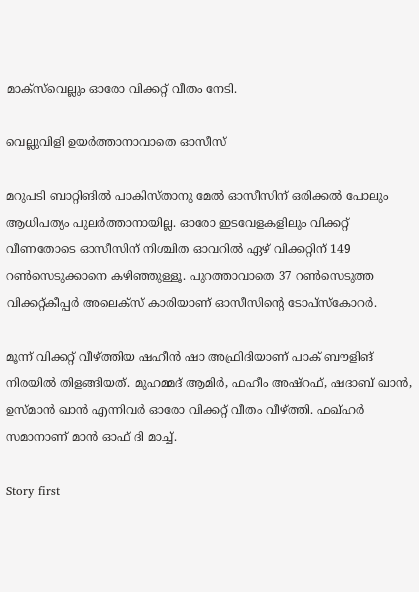മാക്‌സ്‌വെല്ലും ഓരോ വിക്കറ്റ് വീതം നേടി.

വെല്ലുവിളി ഉയര്‍ത്താനാവാതെ ഓസീസ്

മറുപടി ബാറ്റിങില്‍ പാകിസ്താനു മേല്‍ ഓസീസിന് ഒരിക്കല്‍ പോലും ആധിപത്യം പുലര്‍ത്താനായില്ല. ഓരോ ഇടവേളകളിലും വിക്കറ്റ് വീണതോടെ ഓസീസിന് നിശ്ചിത ഓവറില്‍ ഏഴ് വിക്കറ്റിന് 149 റണ്‍സെടുക്കാനെ കഴിഞ്ഞുള്ളൂ. പുറത്താവാതെ 37 റണ്‍സെടുത്ത വിക്കറ്റ്കീപ്പര്‍ അലെക്‌സ് കാരിയാണ് ഓസീസിന്റെ ടോപ്‌സ്‌കോറര്‍.

മൂന്ന് വിക്കറ്റ് വീഴ്ത്തിയ ഷഹീന്‍ ഷാ അഫ്രിദിയാണ് പാക് ബൗളിങ് നിരയില്‍ തിളങ്ങിയത്. മുഹമ്മദ് ആമിര്‍, ഫഹീം അഷ്‌റഫ്, ഷദാബ് ഖാന്‍, ഉസ്മാന്‍ ഖാന്‍ എന്നിവര്‍ ഓരോ വിക്കറ്റ് വീതം വീഴ്ത്തി. ഫഖ്ഹര്‍ സമാനാണ് മാന്‍ ഓഫ് ദി മാച്ച്.

Story first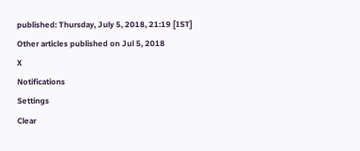published: Thursday, July 5, 2018, 21:19 [IST]
Other articles published on Jul 5, 2018
X
Notifications
Settings
Clear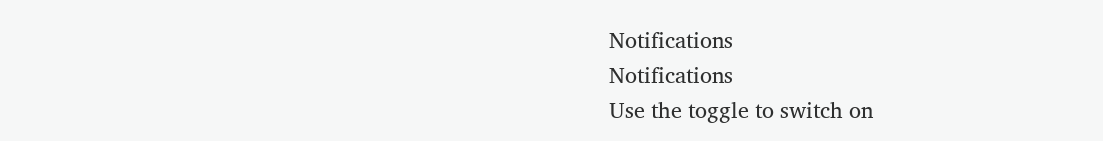Notifications
Notifications
Use the toggle to switch on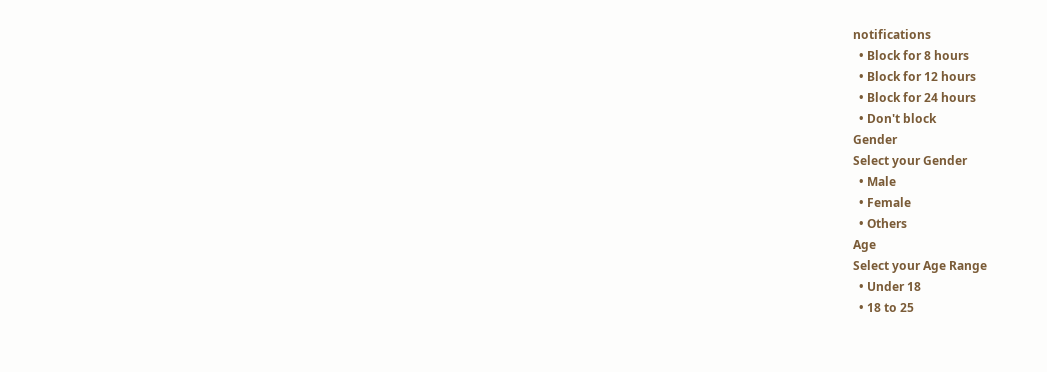notifications
  • Block for 8 hours
  • Block for 12 hours
  • Block for 24 hours
  • Don't block
Gender
Select your Gender
  • Male
  • Female
  • Others
Age
Select your Age Range
  • Under 18
  • 18 to 25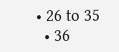• 26 to 35
  • 36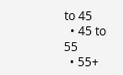to 45
  • 45 to 55
  • 55+